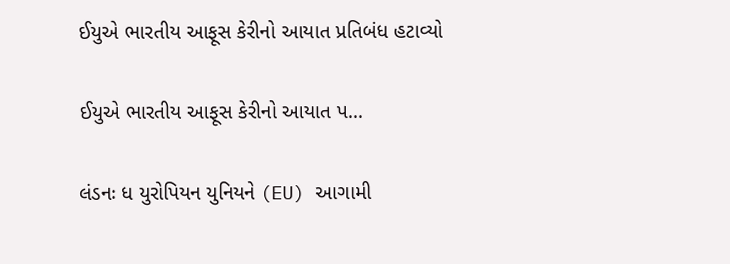ઈયુએ ભારતીય આફૂસ કેરીનો આયાત પ્રતિબંધ હટાવ્યો

ઈયુએ ભારતીય આફૂસ કેરીનો આયાત પ...

લંડનઃ ધ યુરોપિયન યુનિયને (EU) આગામી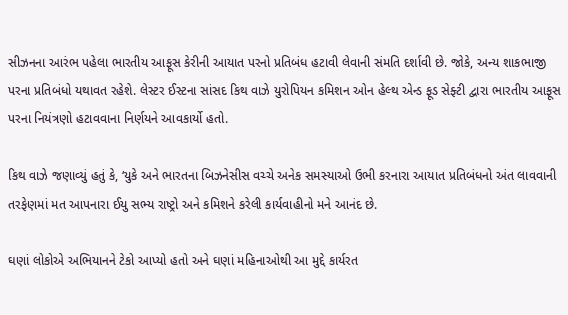સીઝનના આરંભ પહેલા ભારતીય આફૂસ કેરીની આયાત પરનો પ્રતિબંધ હટાવી લેવાની સંમતિ દર્શાવી છે. જોકે, અન્ય શાકભાજી પરના પ્રતિબંધો યથાવત રહેશે. લેસ્ટર ઈસ્ટના સાંસદ કિથ વાઝે યુરોપિયન કમિશન ઓન હેલ્થ એન્ડ ફૂડ સેફ્ટી દ્વારા ભારતીય આફૂસ પરના નિયંત્રણો હટાવવાના નિર્ણયને આવકાર્યો હતો.

કિથ વાઝે જણાવ્યું હતું કે, ‘યુકે અને ભારતના બિઝનેસીસ વચ્ચે અનેક સમસ્યાઓ ઉભી કરનારા આયાત પ્રતિબંધનો અંત લાવવાની તરફેણમાં મત આપનારા ઈયુ સભ્ય રાષ્ટ્રો અને કમિશને કરેલી કાર્યવાહીનો મને આનંદ છે.

ઘણાં લોકોએ અભિયાનને ટેકો આપ્યો હતો અને ઘણાં મહિનાઓથી આ મુદ્દે કાર્યરત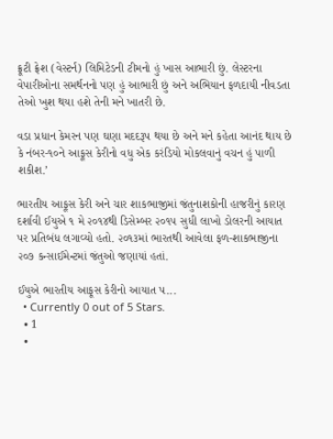ફ્રૂટી ફ્રેશ (વેસ્ટર્ન) લિમિટેડની ટીમનો હું ખાસ આભારી છું. લેસ્ટરના વેપારીઓના સમર્થનનો પણ હું આભારી છું અને અભિયાન ફળદાયી નીવડતા તેઓ ખુશ થયા હશે તેની મને ખાતરી છે.

વડા પ્રધાન કેમરન પણ ઘણા મદદરૂપ થયા છે અને મને કહેતા આનંદ થાય છે કે નંબર-૧૦ને આફૂસ કેરીનો વધુ એક કરંડિયો મોકલવાનું વચન હું પાળી શકીશ.’

ભારતીય આફૂસ કેરી અને ચાર શાકભાજીમાં જંતુનાશકોની હાજરીનું કારણ દર્શાવી ઈયુએ ૧ મે ૨૦૧૪થી ડિસેમ્બર ૨૦૧૫ સુધી લાખો ડોલરની આયાત પર પ્રતિબંધ લગાવ્યો હતો. ૨૦૧૩માં ભારતથી આવેલા ફળ-શાકભાજીના ૨૦૭ કન્સાઈમેન્ટમાં જંતુઓ જણાયાં હતાં.

ઈયુએ ભારતીય આફૂસ કેરીનો આયાત પ...
  • Currently 0 out of 5 Stars.
  • 1
  •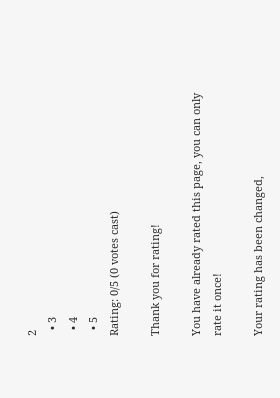2
  • 3
  • 4
  • 5
Rating: 0/5 (0 votes cast)

Thank you for rating!

You have already rated this page, you can only rate it once!

Your rating has been changed,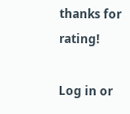thanks for rating!

Log in or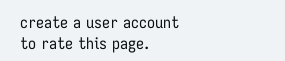create a user account to rate this page.